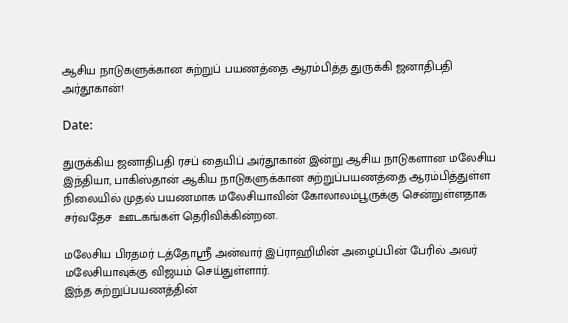ஆசிய நாடுகளுக்கான சுற்றுப் பயணத்தை ஆரம்பித்த துருக்கி ஜனாதிபதி அர்தூகான்!

Date:

துருக்கிய ஜனாதிபதி ரசப் தையிப் அர்தூகான் இன்று ஆசிய நாடுகளான மலேசிய இந்தியா, பாகிஸ்தான் ஆகிய நாடுகளுக்கான சுற்றுப்பயணத்தை ஆரம்பித்துள்ள நிலையில் முதல் பயணமாக மலேசியாவின் கோலாலம்பூருக்கு சென்றுள்ளதாக சர்வதேச  ஊடகங்கள் தெரிவிக்கின்றன.

மலேசிய பிரதமர் டத்தோஸ்ரீ அன்வார் இப்ராஹிமின் அழைப்பின் பேரில் அவர் மலேசியாவுக்கு விஜயம் செய்துள்ளார்.
இந்த சுற்றுப்பயணத்தின்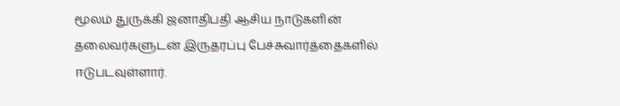மூலம் துருக்கி ஜனாதிபதி ஆசிய நாடுகளின் தலைவர்களுடன் இருதரப்பு பேச்சுவார்த்தைகளில் ஈடுபடவுள்ளார்.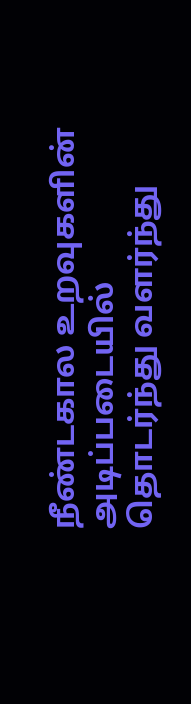நீண்டகால உறவுகளின் அடிப்படையில் தொடர்ந்து வளர்ந்து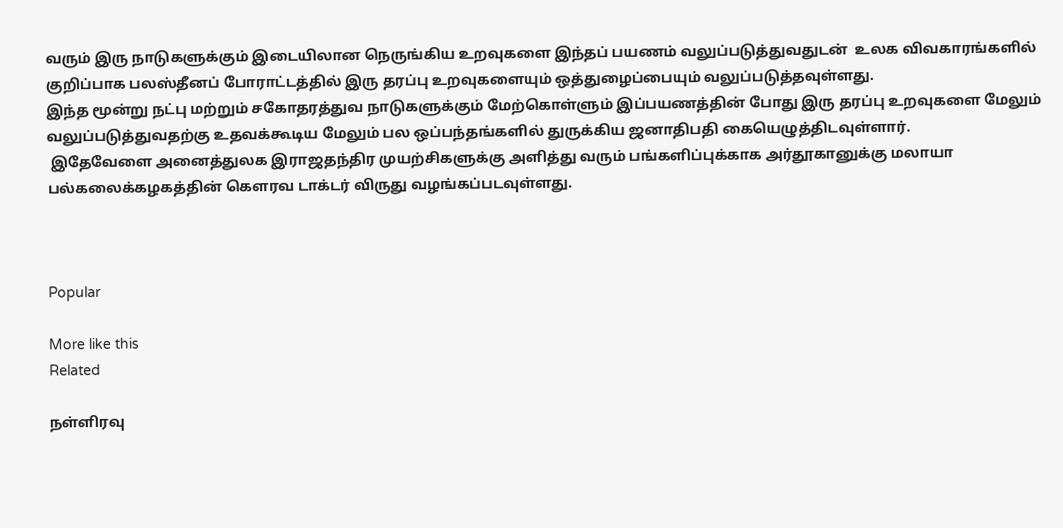வரும் இரு நாடுகளுக்கும் இடையிலான நெருங்கிய உறவுகளை இந்தப் பயணம் வலுப்படுத்துவதுடன்  உலக விவகாரங்களில் குறிப்பாக பலஸ்தீனப் போராட்டத்தில் இரு தரப்பு உறவுகளையும் ஒத்துழைப்பையும் வலுப்படுத்தவுள்ளது.
இந்த மூன்று நட்பு மற்றும் சகோதரத்துவ நாடுகளுக்கும் மேற்கொள்ளும் இப்பயணத்தின் போது இரு தரப்பு உறவுகளை மேலும் வலுப்படுத்துவதற்கு உதவக்கூடிய மேலும் பல ஒப்பந்தங்களில் துருக்கிய ஜனாதிபதி கையெழுத்திடவுள்ளார்.
 இதேவேளை அனைத்துலக இராஜதந்திர முயற்சிகளுக்கு அளித்து வரும் பங்களிப்புக்காக அர்தூகானுக்கு மலாயா பல்கலைக்கழகத்தின் கௌரவ டாக்டர் விருது வழங்கப்படவுள்ளது.



Popular

More like this
Related

நள்ளிரவு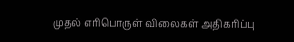முதல் எரிபொருள் விலைகள் அதிகரிப்பு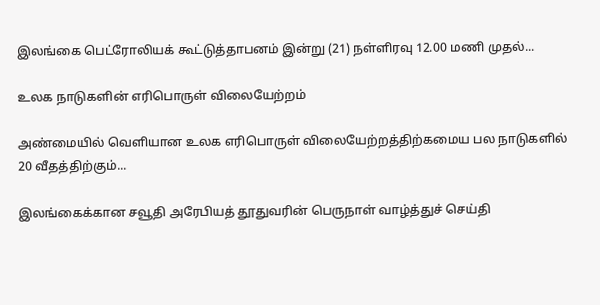இலங்கை பெட்ரோலியக் கூட்டுத்தாபனம் இன்று (21) நள்ளிரவு 12.00 மணி முதல்...

உலக நாடுகளின் எரிபொருள் விலையேற்றம்

அண்மையில் வெளியான உலக எரிபொருள் விலையேற்றத்திற்கமைய பல நாடுகளில் 20 வீதத்திற்கும்...

இலங்கைக்கான சவூதி அரேபியத் தூதுவரின் பெருநாள் வாழ்த்துச் செய்தி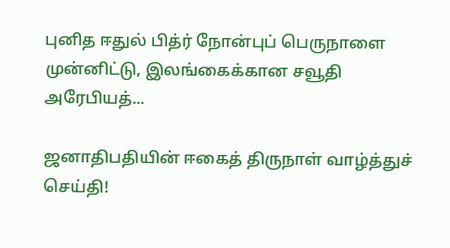புனித ஈதுல் பித்ர் நோன்புப் பெருநாளை முன்னிட்டு, இலங்கைக்கான சவூதி அரேபியத்...

ஜனாதிபதியின் ஈகைத் திருநாள் வாழ்த்துச் செய்தி!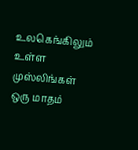உலகெங்கிலும் உள்ள முஸ்லிங்கள் ஒரு மாதம்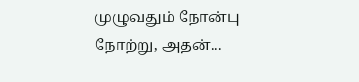முழுவதும் நோன்பு நோற்று, அதன்...